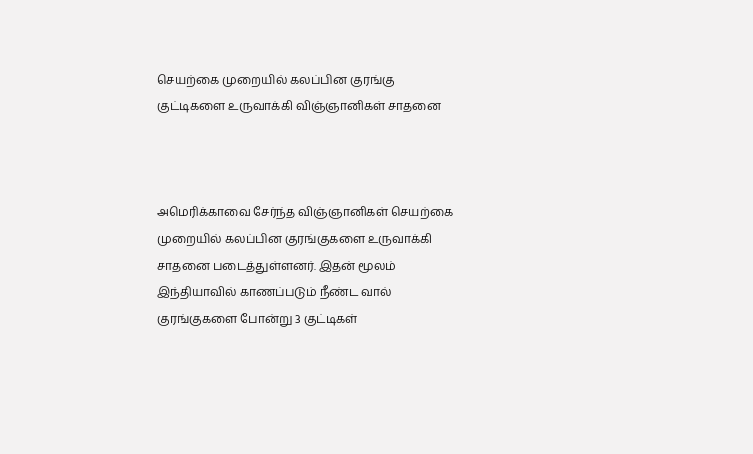செயற்கை முறையில் கலப்பின குரங்கு குட்டிகளை உருவாக்கி விஞ்ஞானிகள் சாதனை



அமெரிக்காவை சேர்ந்த விஞ்ஞானிகள் செயற்கை முறையில் கலப்பின குரங்குகளை உருவாக்கி சாதனை படைத்துள்ளனர். இதன் மூலம் இந்தியாவில் காணப்படும் நீண்ட வால் குரங்குகளை போன்று 3 குட்டிகள்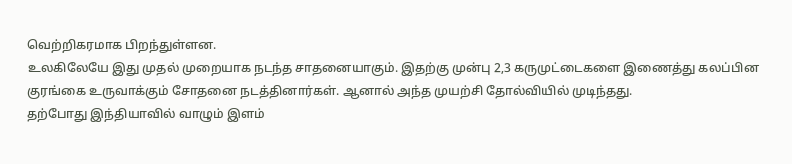வெற்றிகரமாக பிறந்துள்ளன.
உலகிலேயே இது முதல் முறையாக நடந்த சாதனையாகும். இதற்கு முன்பு 2,3 கருமுட்டைகளை இணைத்து கலப்பின குரங்கை உருவாக்கும் சோதனை நடத்தினார்கள். ஆனால் அந்த முயற்சி தோல்வியில் முடிந்தது.
தற்போது இந்தியாவில் வாழும் இளம்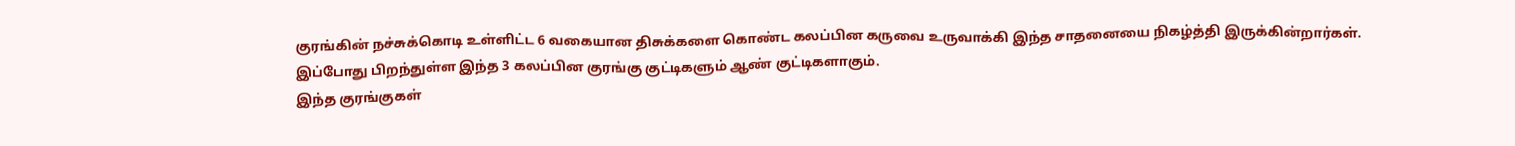குரங்கின் நச்சுக்கொடி உள்ளிட்ட 6 வகையான திசுக்களை கொண்ட கலப்பின கருவை உருவாக்கி இந்த சாதனையை நிகழ்த்தி இருக்கின்றார்கள். இப்போது பிறந்துள்ள இந்த 3 கலப்பின குரங்கு குட்டிகளும் ஆண் குட்டிகளாகும்.
இந்த குரங்குகள்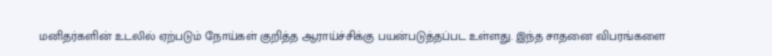மனிதர்களின் உடலில் ஏற்படும் நோய்கள் குறித்த ஆராய்ச்சிக்கு பயன்படுத்தப்பட உள்ளது. இந்த சாதனை விபரங்களை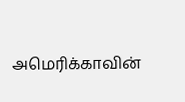அமெரிக்காவின்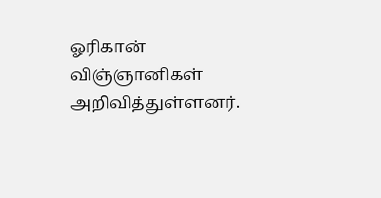ஓரிகான் விஞ்ஞானிகள் அறிவித்துள்ளனர்.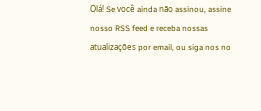Olá! Se você ainda não assinou, assine nosso RSS feed e receba nossas atualizações por email, ou siga nos no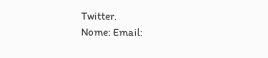Twitter.
Nome: Email: